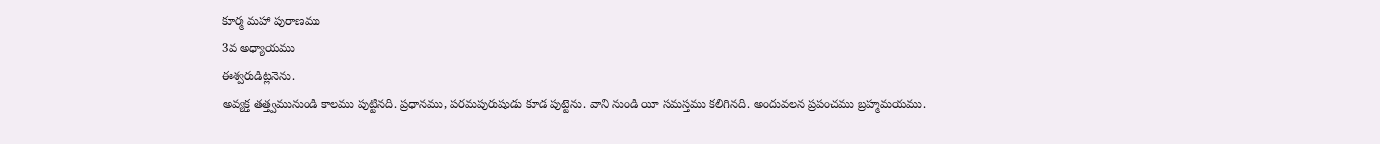కూర్మ మహా పురాణము
3వ అధ్యాయము
ఈశ్వరుడిట్లనెను.
అవ్యక్త తత్త్వమునుండి కాలము పుట్టినది. ప్రధానము, పరమపురుషుడు కూడ పుట్టెను. వాని నుండి యీ సమస్తము కలిగినది. అందువలన ప్రపంచము బ్రహ్మమయము.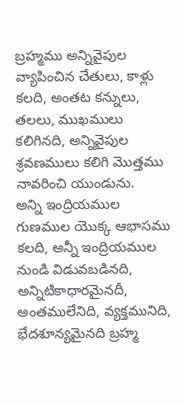బ్రహ్మము అన్నివైపుల వ్యాపించిన చేతులు, కాళ్లు కలది, అంతట కన్నులు, తలలు, ముఖములు కలిగినది, అన్నివైపుల శ్రవణములు కలిగి మొత్తము నావరించి యుండును.
అన్ని ఇంద్రియముల గుణముల యొక్క ఆభాసము కలది, అన్నీ ఇంద్రియముల నుండి విడువబడినది, అన్నిటికాధారమైనదీ, అంతములేనిది, వ్యక్తమునిది, భేదశూన్యమైనది బ్రహ్మ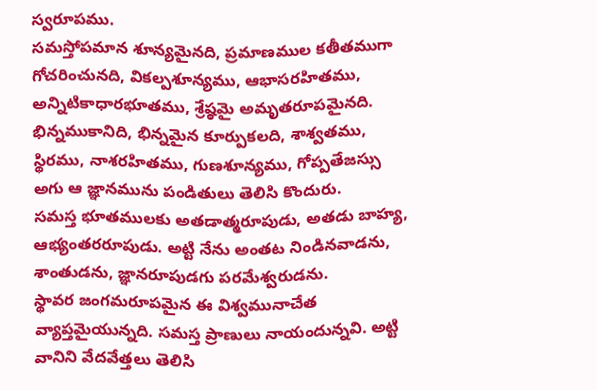స్వరూపము.
సమస్తోపమాన శూన్యమైనది, ప్రమాణముల కతీతముగా గోచరించునది, వికల్పశూన్యము, ఆభాసరహితము, అన్నిటికాధారభూతము, శ్రేష్ఠమై అమృతరూపమైనది.
భిన్నముకానిది, భిన్నమైన కూర్పుకలది, శాశ్వతము, స్థిరము, నాశరహితము, గుణశూన్యము, గోప్పతేజస్సు అగు ఆ జ్ఞానమును పండితులు తెలిసి కొందురు.
సమస్త భూతములకు అతడాత్మరూపుడు, అతడు బాహ్య, ఆభ్యంతరరూపుడు. అట్టి నేను అంతట నిండినవాడను, శాంతుడను, జ్ఞానరూపుడగు పరమేశ్వరుడను.
స్థావర జంగమరూపమైన ఈ విశ్వమునాచేత వ్యాప్తమైయున్నది. సమస్త ప్రాణులు నాయందున్నవి. అట్టి వానిని వేదవేత్తలు తెలిసి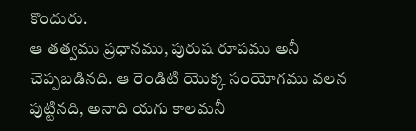కొందురు.
ఆ తత్వము ప్రధానము, పురుష రూపము అనీ చెప్పబడినది. ఆ రెండిటి యొక్క సంయోగము వలన పుట్టినది, అనాది యగు కాలమనీ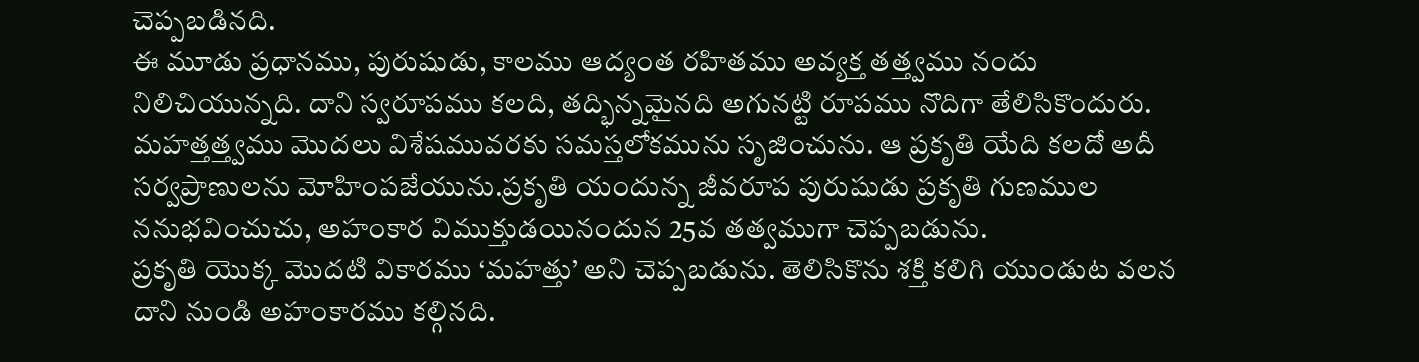చెప్పబడినది.
ఈ మూడు ప్రధానము, పురుషుడు, కాలము ఆద్యంత రహితము అవ్యక్త తత్త్వము నందు నిలిచియున్నది. దాని స్వరూపము కలది, తద్భిన్నమైనది అగునట్టి రూపము నొదిగా తేలిసికొందురు.
మహత్తత్త్వము మొదలు విశేషమువరకు సమస్తలోకమును సృజించును. ఆ ప్రకృతి యేది కలదో అదీ సర్వప్రాణులను మోహింపజేయును.ప్రకృతి యందున్న జీవరూప పురుషుడు ప్రకృతి గుణముల ననుభవించుచు, అహంకార విముక్తుడయినందున 25వ తత్వముగా చెప్పబడును.
ప్రకృతి యొక్క మొదటి వికారము ‘మహత్తు’ అని చెప్పబడును. తెలిసికొను శక్తి కలిగి యుండుట వలన దాని నుండి అహంకారము కల్గినది.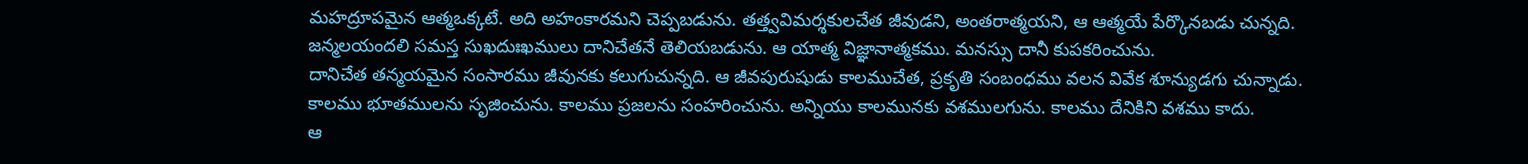మహద్రూపమైన ఆత్మఒక్కటే. అది అహంకారమని చెప్పబడును. తత్త్వవిమర్శకులచేత జీవుడని, అంతరాత్మయని, ఆ ఆత్మయే పేర్కొనబడు చున్నది.
జన్మలయందలి సమస్త సుఖదుఃఖములు దానిచేతనే తెలియబడును. ఆ యాత్మ విజ్ఞానాత్మకము. మనస్సు దానీ కుపకరించును.
దానిచేత తన్మయమైన సంసారము జీవునకు కలుగుచున్నది. ఆ జీవపురుషుడు కాలముచేత, ప్రకృతి సంబంధము వలన వివేక శూన్యుడగు చున్నాడు.
కాలము భూతములను సృజించును. కాలము ప్రజలను సంహరించును. అన్నియు కాలమునకు వశములగును. కాలము దేనికిని వశము కాదు.
ఆ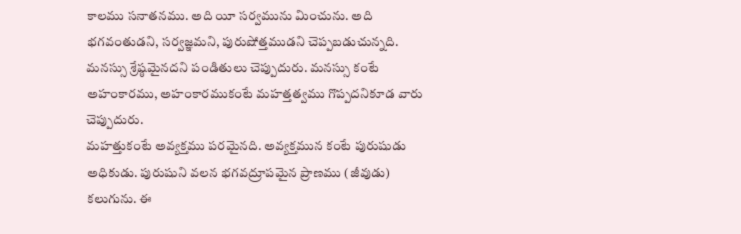కాలము సనాతనము. అది యీ సర్వమును మించును. అది భగవంతుడని, సర్వజ్ఞమని, పురుషోత్తముడని చెప్పబడుచున్నది.
మనస్సు శ్రేష్ఠమైనదని పండితులు చెప్పుదురు. మనస్సు కంటే అహంకారము, అహంకారముకంటే మహత్తత్వము గొప్పదనికూడ వారు చెప్పుదురు.
మహత్తుకంటే అవ్యక్తము పరమైనది. అవ్యక్తమున కంటే పురుషుడు అధికుడు. పురుషుని వలన భగవద్రూపమైన ప్రాణము (జీవుడు) కలుగును. ఈ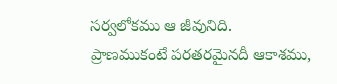సర్వలోకము ఆ జీవునిది.
ప్రాణముకంటే పరతరమైనదీ ఆకాశము,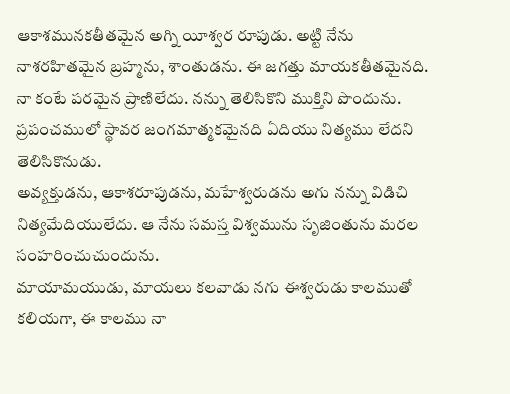ఆకాశమునకతీతమైన అగ్ని యీశ్వర రూపుడు. అట్టి నేను నాశరహితమైన బ్రహ్మను, శాంతుడను. ఈ జగత్తు మాయకతీతమైనది.
నా కంటే పరమైన ప్రాణిలేదు. నన్ను తెలిసికొని ముక్తిని పొందును. ప్రపంచములో స్థావర జంగమాత్మకమైనది ఏదియు నిత్యము లేదని తెలిసికొనుడు.
అవ్యక్తుడను, ఆకాశరూపుడను, మహేశ్వరుడను అగు నన్ను విడిచి నిత్యమేదియులేదు. ఆ నేను సమస్త విశ్వమును సృజింతును మరల సంహరించుచుందును.
మాయామయుడు, మాయలు కలవాడు నగు ఈశ్వరుడు కాలముతో కలియగా, ఈ కాలము నా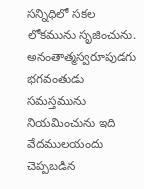సన్నిధిలో సకల లోకమును సృజించును. అనంతాత్మస్వరూపుడగు భగవంతుడు సమస్తమును నియమించును ఇది వేదములయందు చెప్పబడిన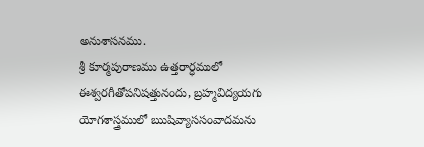అనుశాసనము.
శ్రీ కూర్మపురాణము ఉత్తరార్ధములో ఈశ్వరగీతోపనిషత్తునందు, బ్రహ్మవిద్యయగు యోగశాస్త్రములో ఋషివ్యాససంవాదమను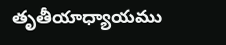తృతీయాధ్యాయము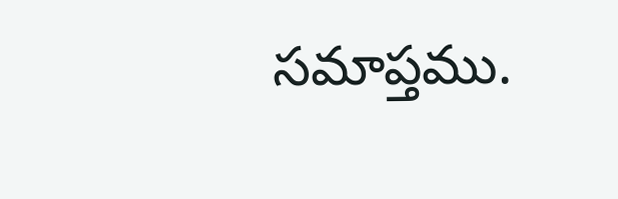సమాప్తము.